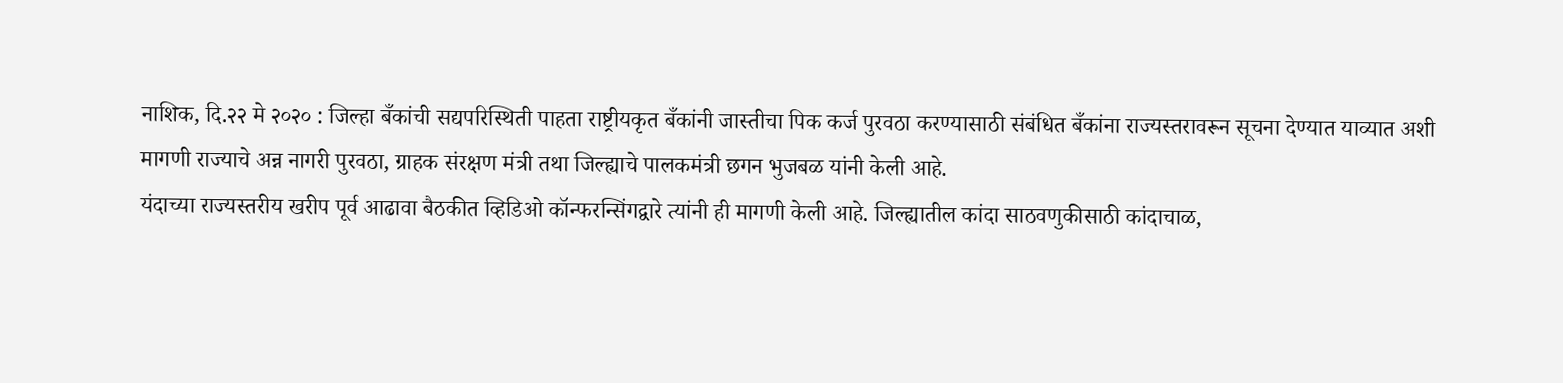नाशिक, दि.२२ मे २०२० : जिल्हा बँकांची सद्यपरिस्थिती पाहता राष्ट्रीयकृत बँकांनी जास्तीचा पिक कर्ज पुरवठा करण्यासाठी संबंधित बँकांना राज्यस्तरावरून सूचना देण्यात याव्यात अशी मागणी राज्याचे अन्न नागरी पुरवठा, ग्राहक संरक्षण मंत्री तथा जिल्ह्याचे पालकमंत्री छगन भुजबळ यांनी केली आहे.
यंदाच्या राज्यस्तरीय खरीप पूर्व आढावा बैठकीत व्हिडिओ कॉन्फरन्सिंगद्वारे त्यांनी ही मागणी केली आहे. जिल्ह्यातील कांदा साठवणुकीसाठी कांदाचाळ,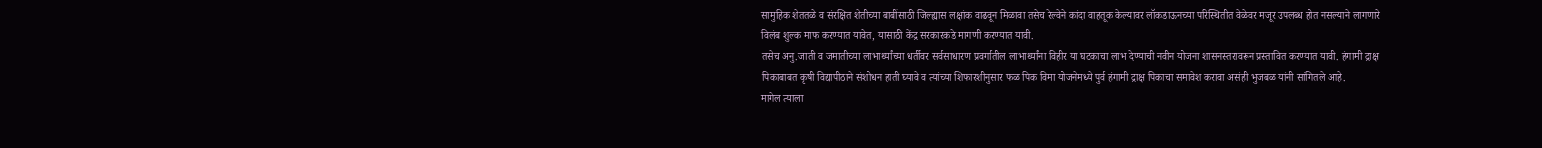सामुहिक शेततळे व संरक्षित शेतीच्या बाबींसाठी जिल्ह्यास लक्षांक वाढवून मिळावा तसेच रेल्वेने कांदा वाहतूक केल्यावर लॉकडाऊनच्या परिस्थितीत वेळेवर मजूर उपलब्ध होत नसल्याने लागणारे विलंब शुल्क माफ करण्यात यावेत, यासाठी केंद्र सरकारकडे मागणी करण्यात यावी.
तसेच अनु.जाती व जमातीच्या लाभार्थ्यांच्या धर्तीवर सर्वसाधारण प्रवर्गातील लाभार्थ्यांना विहीर या घटकाचा लाभ देण्याची नवीन योजना शासनस्तरावरून प्रस्तावित करण्यात यावी. हंगामी द्राक्ष पिकाबाबत कृषी विद्यापीठाने संशोधन हाती घ्यावे व त्यांच्या शिफारशीनुसार फळ पिक विमा योजनेमध्ये पुर्व हंगामी द्राक्ष पिकाचा समावेश करावा असंही भुजबळ यांनी सांगितले आहे.
मागेल त्याला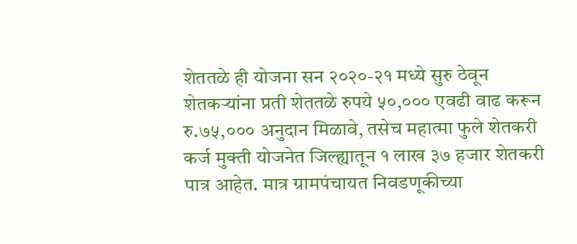शेततळे ही योजना सन २०२०-२१ मध्ये सुरु ठेवून शेतकऱ्यांना प्रती शेततळे रुपये ५०,००० एवढी वाढ करून रु.७५,००० अनुदान मिळावे, तसेच महात्मा फुले शेतकरी कर्ज मुक्ती योजनेत जिल्ह्यातून १ लाख ३७ हजार शेतकरी पात्र आहेत. मात्र ग्रामपंचायत निवडणूकीच्या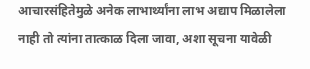आचारसंहितेमुळे अनेक लाभार्थ्यांना लाभ अद्याप मिळालेला नाही तो त्यांना तात्काळ दिला जावा, अशा सूचना यावेळी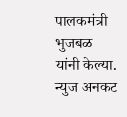पालकमंत्री भुजबळ यांनी केल्या.
न्युज अनकट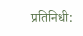प्रतिनिधी: